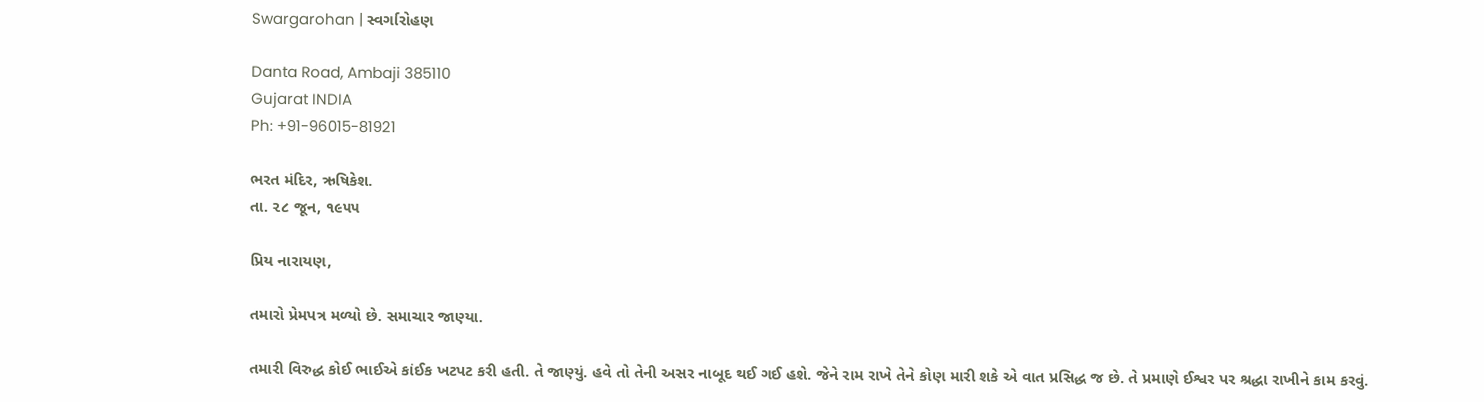Swargarohan | સ્વર્ગારોહણ

Danta Road, Ambaji 385110
Gujarat INDIA
Ph: +91-96015-81921

ભરત મંદિર, ઋષિકેશ.
તા. ૨૮ જૂન, ૧૯૫૫

પ્રિય નારાયણ,

તમારો પ્રેમપત્ર મળ્યો છે. સમાચાર જાણ્યા.

તમારી વિરુદ્ધ કોઈ ભાઈએ કાંઈક ખટપટ કરી હતી. તે જાણ્યું. હવે તો તેની અસર નાબૂદ થઈ ગઈ હશે. જેને રામ રાખે તેને કોણ મારી શકે એ વાત પ્રસિદ્ધ જ છે. તે પ્રમાણે ઈશ્વર પર શ્રદ્ધા રાખીને કામ કરવું.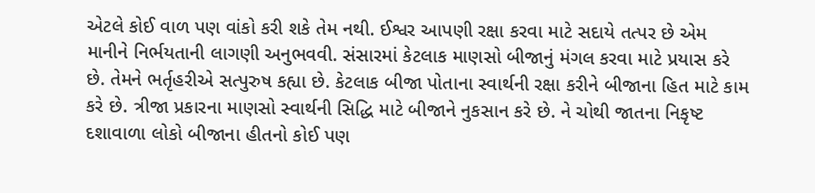એટલે કોઈ વાળ પણ વાંકો કરી શકે તેમ નથી. ઈશ્વર આપણી રક્ષા કરવા માટે સદાયે તત્પર છે એમ માનીને નિર્ભયતાની લાગણી અનુભવવી. સંસારમાં કેટલાક માણસો બીજાનું મંગલ કરવા માટે પ્રયાસ કરે છે. તેમને ભર્તૃહરીએ સત્પુરુષ કહ્યા છે. કેટલાક બીજા પોતાના સ્વાર્થની રક્ષા કરીને બીજાના હિત માટે કામ કરે છે. ત્રીજા પ્રકારના માણસો સ્વાર્થની સિદ્ધિ માટે બીજાને નુકસાન કરે છે. ને ચોથી જાતના નિકૃષ્ટ દશાવાળા લોકો બીજાના હીતનો કોઈ પણ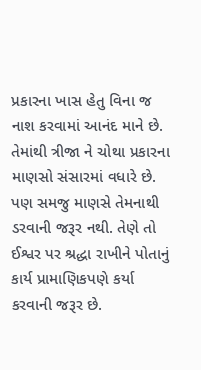પ્રકારના ખાસ હેતુ વિના જ નાશ કરવામાં આનંદ માને છે. તેમાંથી ત્રીજા ને ચોથા પ્રકારના માણસો સંસારમાં વધારે છે. પણ સમજુ માણસે તેમનાથી ડરવાની જરૂર નથી. તેણે તો ઈશ્વર પર શ્રદ્ધા રાખીને પોતાનું કાર્ય પ્રામાણિકપણે કર્યા કરવાની જરૂર છે.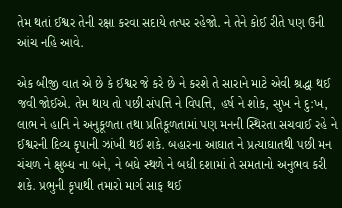તેમ થતાં ઈશ્વર તેની રક્ષા કરવા સદાયે તત્પર રહેજો. ને તેને કોઈ રીતે પણ ઉની આંચ નહિ આવે.

એક બીજી વાત એ છે કે ઈશ્વર જે કરે છે ને કરશે તે સારાને માટે એવી શ્રદ્ધા થઈ જવી જોઈએ. તેમ થાય તો પછી સંપત્તિ ને વિપત્તિ, હર્ષ ને શોક, સુખ ને દુ:ખ, લાભ ને હાનિ ને અનુકૂળતા તથા પ્રતિકૂળતામાં પણ મનની સ્થિરતા સચવાઈ રહે ને ઈશ્વરની દિવ્ય કૃપાની ઝાંખી થઈ શકે. બહારના આઘાત ને પ્રત્યાઘાતથી પછી મન ચંચળ ને ક્ષુબ્ધ ના બને, ને બધે સ્થળે ને બધી દશામાં તે સમતાનો અનુભવ કરી શકે. પ્રભુની કૃપાથી તમારો માર્ગ સાફ થઈ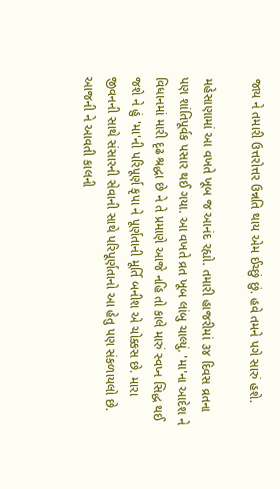જાય ને તમારી ઉત્તરોત્તર ઉન્નતિ થાય એમ ઈચ્છું છું. હવે તમને પગે સારું હશે.

મહેસાણામાં આ વખતે ખૂબ જ આનંદ રહ્યો. તમારી હાજરીમાં ૩૪ દિવસ વ્રતના પણ શાંતિપૂર્વક પસાર થઈ ગયા. આ વખતે વ્રત ખૂબ લાંબુ ચાલ્યું. 'મા'ના આદેશ ને વિધાનમાં મારી દૃઢ શ્રદ્ધા છે ને તે પ્રમાણે આજે નહિ તો કાલે મારું સ્વપ્ન સિદ્ધ થઈ જશે ને હું 'મા'ની પરિપૂર્ણ કૃપા ને પૂર્ણતાની મૂર્તિ બનીશ એ ચોક્કસ છે. મારા જીવનની સાથે સંસારની સેવાની સાથે પરિપૂર્ણતાનો આ હેતુ પણ સંકળાયલો છે. આજની ને આવતી કાલની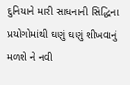દુનિયાને મારી સાધનાની સિદ્ધિના પ્રયોગોમાંથી ઘણું ઘણું શીખવાનું મળશે ને નવી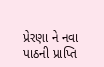પ્રેરણા ને નવા પાઠની પ્રાપ્તિ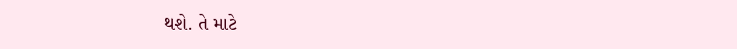થશે. તે માટે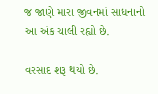જ જાણે મારા જીવનમાં સાધનાનો આ અંક ચાલી રહ્યો છે.

વરસાદ શરૂ થયો છે.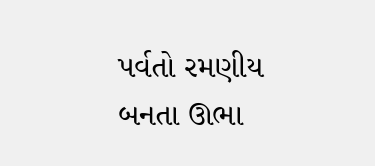પર્વતો રમણીય બનતા ઊભા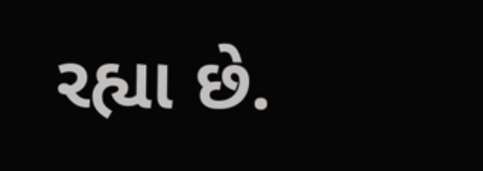રહ્યા છે.